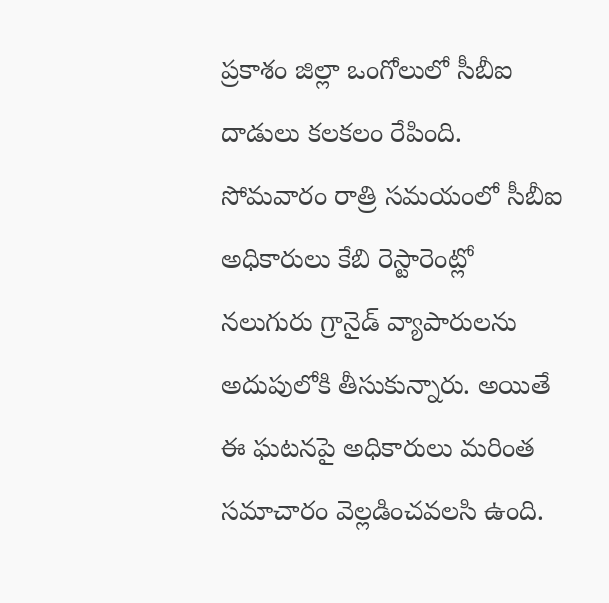ప్రకాశం జిల్లా ఒంగోలులో సీబీఐ దాడులు కలకలం రేపింది. సోమవారం రాత్రి సమయంలో సీబీఐ అధికారులు కేబి రెస్టారెంట్లో నలుగురు గ్రానైడ్ వ్యాపారులను అదుపులోకి తీసుకున్నారు. అయితే ఈ ఘటనపై అధికారులు మరింత సమాచారం వెల్లడించవలసి ఉంది.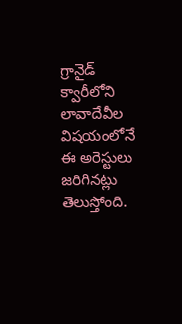గ్రానైడ్ క్వారీలోని లావాదేవీల విషయంలోనే ఈ అరెస్టులు జరిగినట్లు తెలుస్తోంది.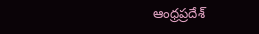ఆంధ్రప్రదేశ్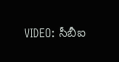VIDEO: సీబీఐ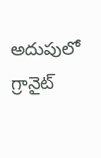అదుపులో గ్రానైట్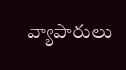వ్యాపారులు